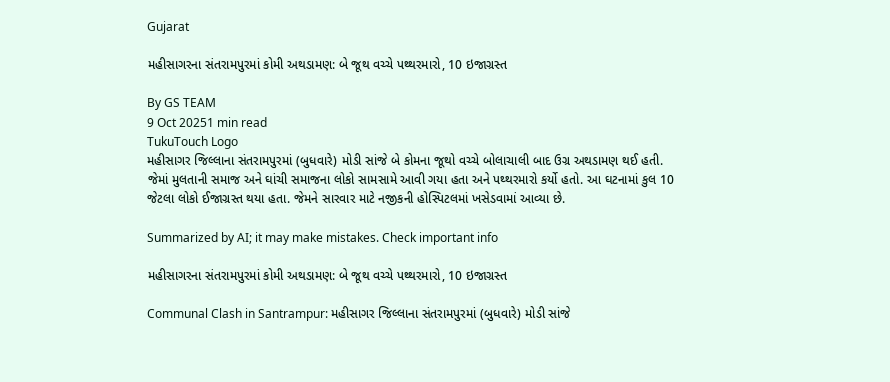Gujarat

મહીસાગરના સંતરામપુરમાં કોમી અથડામણ: બે જૂથ વચ્ચે પથ્થરમારો, 10 ઇજાગ્રસ્ત

By GS TEAM
9 Oct 20251 min read
TukuTouch Logo
મહીસાગર જિલ્લાના સંતરામપુરમાં (બુધવારે) મોડી સાંજે બે કોમના જૂથો વચ્ચે બોલાચાલી બાદ ઉગ્ર અથડામણ થઈ હતી. જેમાં મુલતાની સમાજ અને ઘાંચી સમાજના લોકો સામસામે આવી ગયા હતા અને પથ્થરમારો કર્યો હતો. આ ઘટનામાં કુલ 10 જેટલા લોકો ઈજાગ્રસ્ત થયા હતા. જેમને સારવાર માટે નજીકની હોસ્પિટલમાં ખસેડવામાં આવ્યા છે.

Summarized by AI; it may make mistakes. Check important info

મહીસાગરના સંતરામપુરમાં કોમી અથડામણ: બે જૂથ વચ્ચે પથ્થરમારો, 10 ઇજાગ્રસ્ત

Communal Clash in Santrampur: મહીસાગર જિલ્લાના સંતરામપુરમાં (બુધવારે) મોડી સાંજે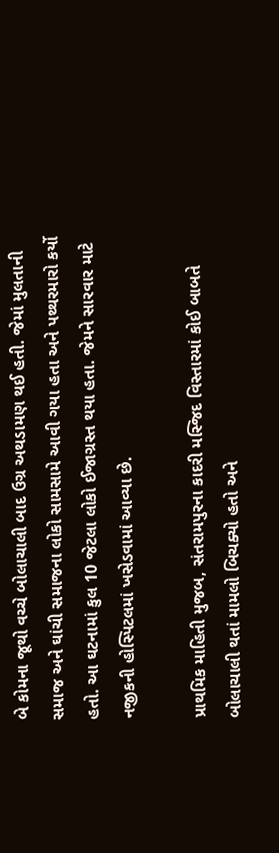બે કોમના જૂથો વચ્ચે બોલાચાલી બાદ ઉગ્ર અથડામણ થઈ હતી. જેમાં મુલતાની સમાજ અને ઘાંચી સમાજના લોકો સામસામે આવી ગયા હતા અને પથ્થરમારો કર્યો હતો. આ ઘટનામાં કુલ 10 જેટલા લોકો ઈજાગ્રસ્ત થયા હતા. જેમને સારવાર માટે નજીકની હોસ્પિટલમાં ખસેડવામાં આવ્યા છે.

પ્રાથમિક માહિતી મુજબ, સંતરામપુરના કાદરી મસ્જિદ વિસ્તારમાં કોઈ બાબતે બોલાચાલી થતાં મામલો બિચક્યો હતો અને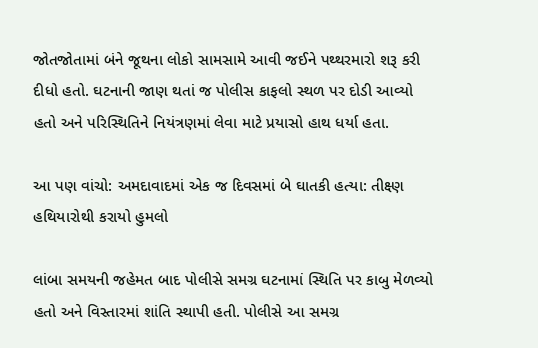જોતજોતામાં બંને જૂથના લોકો સામસામે આવી જઈને પથ્થરમારો શરૂ કરી દીધો હતો. ઘટનાની જાણ થતાં જ પોલીસ કાફલો સ્થળ પર દોડી આવ્યો હતો અને પરિસ્થિતિને નિયંત્રણમાં લેવા માટે પ્રયાસો હાથ ધર્યા હતા.

આ પણ વાંચો: અમદાવાદમાં એક જ દિવસમાં બે ઘાતકી હત્યા: તીક્ષ્ણ હથિયારોથી કરાયો હુમલો

લાંબા સમયની જહેમત બાદ પોલીસે સમગ્ર ઘટનામાં સ્થિતિ પર કાબુ મેળવ્યો હતો અને વિસ્તારમાં શાંતિ સ્થાપી હતી. પોલીસે આ સમગ્ર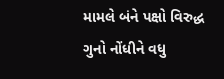મામલે બંને પક્ષો વિરુદ્ધ ગુનો નોંધીને વધુ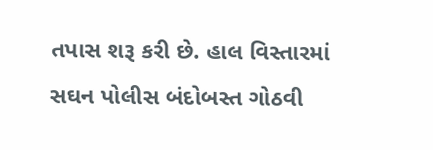તપાસ શરૂ કરી છે. હાલ વિસ્તારમાં સઘન પોલીસ બંદોબસ્ત ગોઠવી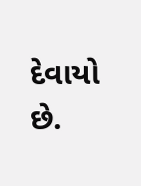દેવાયો છે.